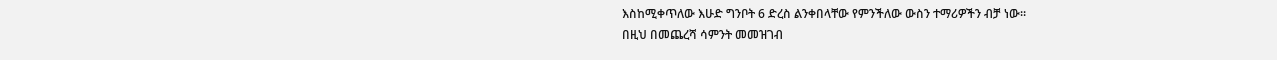እስከሚቀጥለው እሁድ ግንቦት 6 ድረስ ልንቀበላቸው የምንችለው ውስን ተማሪዎችን ብቻ ነው።
በዚህ በመጨረሻ ሳምንት መመዝገብ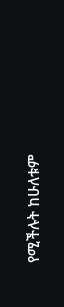የሚችሉት ከሁለቱም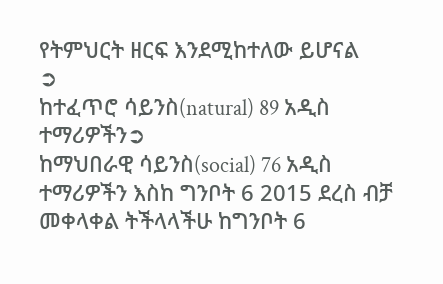የትምህርት ዘርፍ እንደሚከተለው ይሆናል
➲
ከተፈጥሮ ሳይንስ(natural) 89 አዲስ ተማሪዎችን➲
ከማህበራዊ ሳይንስ(social) 76 አዲስ ተማሪዎችን እስከ ግንቦት 6 2015 ደረስ ብቻ መቀላቀል ትችላላችሁ ከግንቦት 6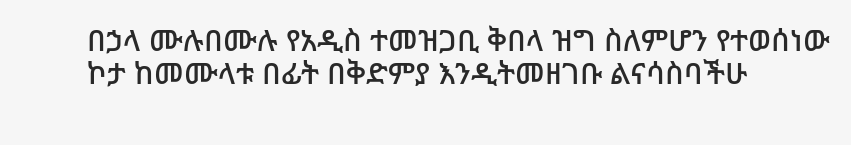በኃላ ሙሉበሙሉ የአዲስ ተመዝጋቢ ቅበላ ዝግ ስለምሆን የተወሰነው ኮታ ከመሙላቱ በፊት በቅድምያ እንዲትመዘገቡ ልናሳስባችሁ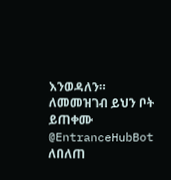እንወዳለን።
ለመመዝገብ ይህን ቦት ይጠቀሙ
@EntranceHubBot
ለበለጠ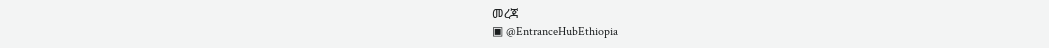መረጃ
▣ @EntranceHubEthiopia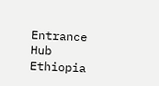Entrance Hub Ethiopia